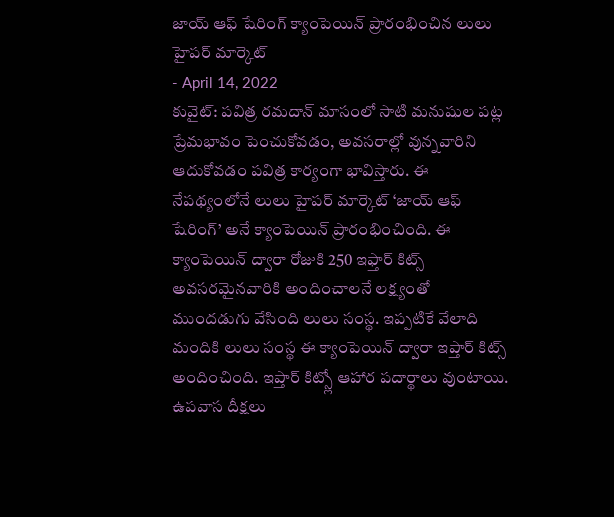జాయ్ ఆఫ్ షేరింగ్ క్యాంపెయిన్ ప్రారంభించిన లులు హైపర్ మార్కెట్
- April 14, 2022
కువైట్: పవిత్ర రమదాన్ మాసంలో సాటి మనుషుల పట్ల ప్రేమభావం పెంచుకోవడం, అవసరాల్లో వున్నవారిని ఆదుకోవడం పవిత్ర కార్యంగా భావిస్తారు. ఈ నేపథ్యంలోనే లులు హైపర్ మార్కెట్ ‘జాయ్ ఆఫ్ షేరింగ్’ అనే క్యాంపెయిన్ ప్రారంభించింది. ఈ క్యాంపెయిన్ ద్వారా రోజుకి 250 ఇఫ్తార్ కిట్స్ అవసరమైనవారికి అందించాలనే లక్ష్యంతో ముందడుగు వేసింది లులు సంస్థ. ఇప్పటికే వేలాది మందికి లులు సంస్థ ఈ క్యాంపెయిన్ ద్వారా ఇప్తార్ కిట్స్ అందించింది. ఇప్తార్ కిట్స్లో ఆహార పదార్థాలు వుంటాయి. ఉపవాస దీక్షలు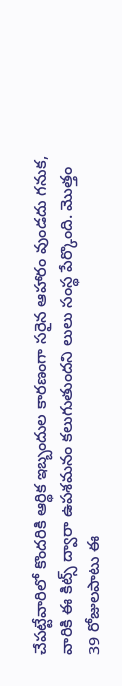చేపట్టేవారిలో కొందరికి ఆర్థిక ఇబ్బందుల కారణంగా సరైన ఆహారం వుండదు గనుక, వారికి ఈ కిట్స్ ద్వారా ఉపశమనం కలుగుతుందని లులు సంస్థ పేర్కొంది. మొత్తం 39 రోజులపాటు ఈ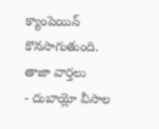క్యాంపెయిన్ కొనసాగుతుంది.
తాజా వార్తలు
- దుబాయ్లో వీసాల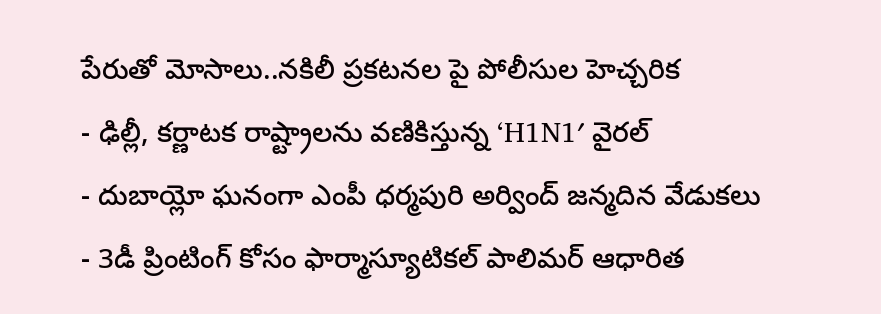పేరుతో మోసాలు..నకిలీ ప్రకటనల పై పోలీసుల హెచ్చరిక
- ఢిల్లీ, కర్ణాటక రాష్ట్రాలను వణికిస్తున్న ‘H1N1′ వైరల్
- దుబాయ్లో ఘనంగా ఎంపీ ధర్మపురి అర్వింద్ జన్మదిన వేడుకలు
- 3డీ ప్రింటింగ్ కోసం ఫార్మాస్యూటికల్ పాలిమర్ ఆధారిత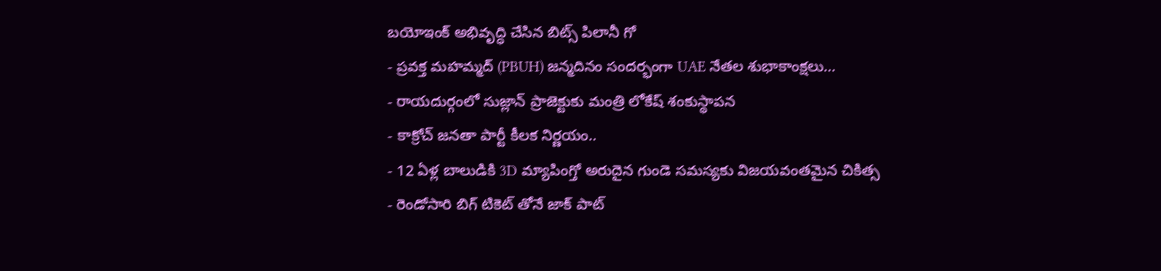బయోఇంక్ అభివృద్ధి చేసిన బిట్స్ పిలానీ గో
- ప్రవక్త మహమ్మద్ (PBUH) జన్మదినం సందర్భంగా UAE నేతల శుభాకాంక్షలు...
- రాయదుర్గంలో సుజ్లాన్ ప్రాజెక్టుకు మంత్రి లోకేష్ శంకుస్థాపన
- కాక్రోచ్ జనతా పార్టీ కీలక నిర్ణయం..
- 12 ఏళ్ల బాలుడికి 3D మ్యాపింగ్తో అరుదైన గుండె సమస్యకు విజయవంతమైన చికిత్స
- రెండోసారి బిగ్ టికెట్ తోనే జాక్ పాట్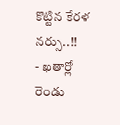కొట్టిన కేరళ నర్సు..!!
- ఖతార్లో రెండు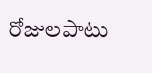రోజులపాటు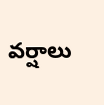వర్షాలు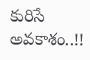కురిసే అవకాశం..!!